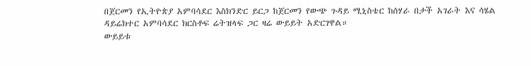በጀርመን የኢትዮጵያ አምባሳደር እስክንድር ይርጋ ከጀርመን የውጭ ጉዳይ ሚኒስቴር ከሰሃራ በታች አገራት እና ሳሄል ዳይሬክተር አምባሳደር ክርስቶፍ ሬትዝላፍ ጋር ዛሬ ውይይት አድርገዋል።
ውይይቱ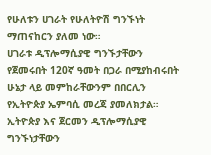የሁለቱን ሀገራት የሁለትዮሽ ግንኙነት ማጠናከርን ያለመ ነው።
ሀገራቱ ዲፕሎማሲያዊ ግንኙታቸውን የጀመሩበት 120ኛ ዓመት በጋራ በሚያከብሩበት ሁኔታ ላይ መምከራቸውንም በበርሊን የኢትዮጵያ ኤምባሲ መረጃ ያመለክታል።
ኢትዮጵያ እና ጀርመን ዲፕሎማሲያዊ ግንኙነታቸውን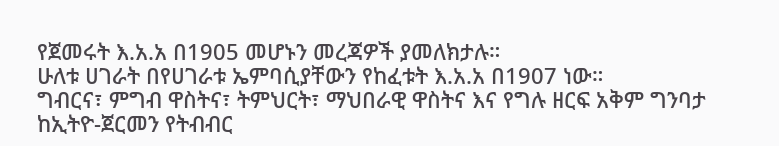የጀመሩት እ.አ.አ በ1905 መሆኑን መረጃዎች ያመለክታሉ።
ሁለቱ ሀገራት በየሀገራቱ ኤምባሲያቸውን የከፈቱት እ.አ.አ በ1907 ነው።
ግብርና፣ ምግብ ዋስትና፣ ትምህርት፣ ማህበራዊ ዋስትና እና የግሉ ዘርፍ አቅም ግንባታ ከኢትዮ-ጀርመን የትብብር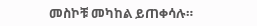መስኮቹ መካከል ይጠቀሳሉ።